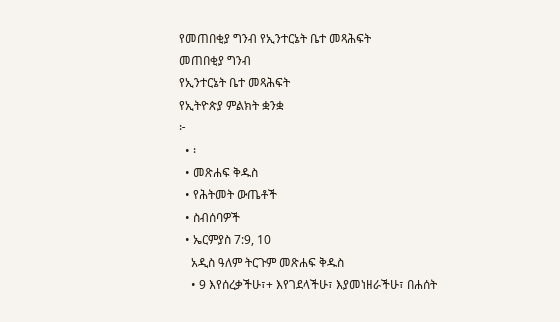የመጠበቂያ ግንብ የኢንተርኔት ቤተ መጻሕፍት
መጠበቂያ ግንብ
የኢንተርኔት ቤተ መጻሕፍት
የኢትዮጵያ ምልክት ቋንቋ
፦
  • ፡
  • መጽሐፍ ቅዱስ
  • የሕትመት ውጤቶች
  • ስብሰባዎች
  • ኤርምያስ 7:9, 10
    አዲስ ዓለም ትርጉም መጽሐፍ ቅዱስ
    • 9 እየሰረቃችሁ፣+ እየገደላችሁ፣ እያመነዘራችሁ፣ በሐሰት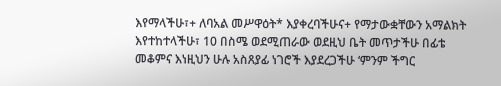እየማላችሁ፣+ ለባአል መሥዋዕት* እያቀረባችሁና+ የማታውቋቸውን አማልክት እየተከተላችሁ፣ 10 በስሜ ወደሚጠራው ወደዚህ ቤት መጥታችሁ በፊቴ መቆምና እነዚህን ሁሉ አስጸያፊ ነገሮች እያደረጋችሁ ‘ምንም ችግር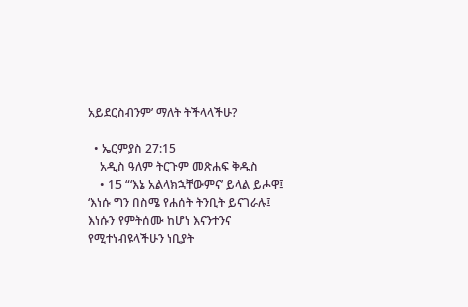አይደርስብንም’ ማለት ትችላላችሁ?

  • ኤርምያስ 27:15
    አዲስ ዓለም ትርጉም መጽሐፍ ቅዱስ
    • 15 “‘እኔ አልላክኋቸውምና’ ይላል ይሖዋ፤ ‘እነሱ ግን በስሜ የሐሰት ትንቢት ይናገራሉ፤ እነሱን የምትሰሙ ከሆነ እናንተንና የሚተነብዩላችሁን ነቢያት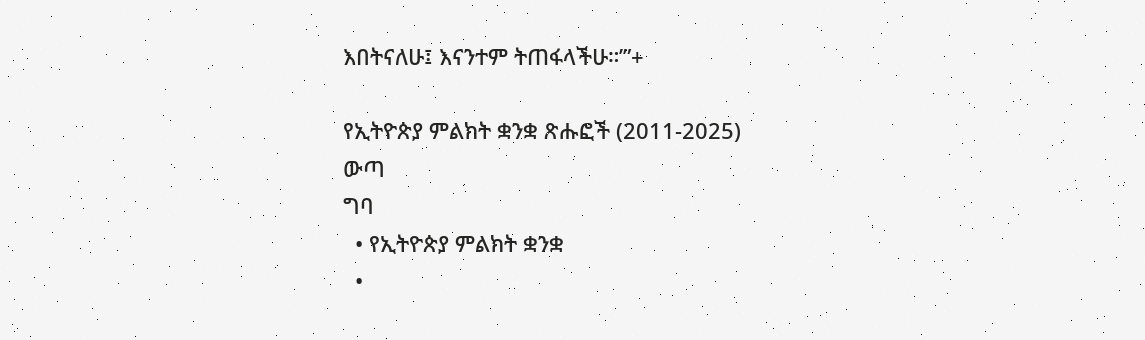እበትናለሁ፤ እናንተም ትጠፋላችሁ።’”+

የኢትዮጵያ ምልክት ቋንቋ ጽሑፎች (2011-2025)
ውጣ
ግባ
  • የኢትዮጵያ ምልክት ቋንቋ
  •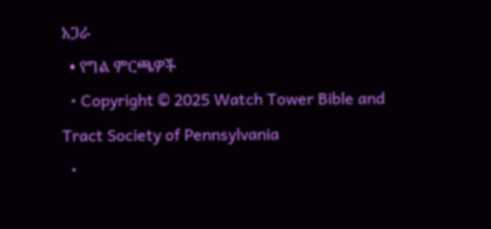አጋራ
  • የግል ምርጫዎች
  • Copyright © 2025 Watch Tower Bible and Tract Society of Pennsylvania
  •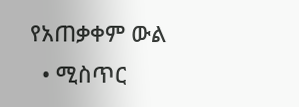የአጠቃቀም ውል
  • ሚስጥር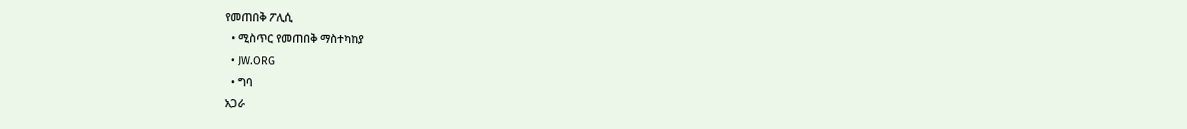የመጠበቅ ፖሊሲ
  • ሚስጥር የመጠበቅ ማስተካከያ
  • JW.ORG
  • ግባ
አጋራ